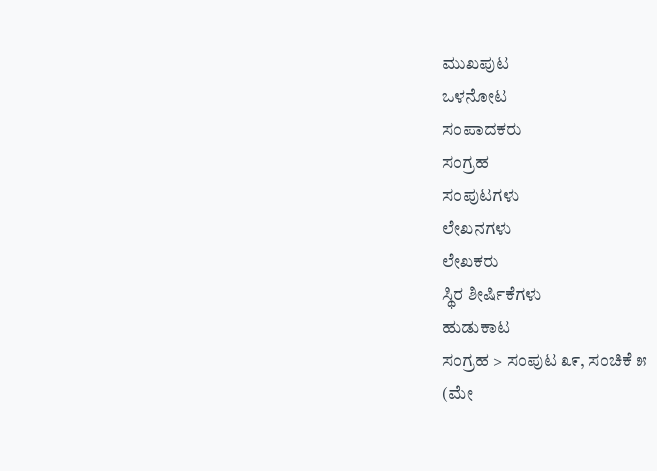ಮುಖಪುಟ
ಒಳನೋಟ
ಸಂಪಾದಕರು
ಸಂಗ್ರಹ
ಸಂಪುಟಗಳು
ಲೇಖನಗಳು
ಲೇಖಕರು
ಸ್ಥಿರ ಶೀರ್ಷಿಕೆಗಳು
ಹುಡುಕಾಟ
ಸಂಗ್ರಹ > ಸಂಪುಟ ೩೯, ಸಂಚಿಕೆ ೫
(ಮೇ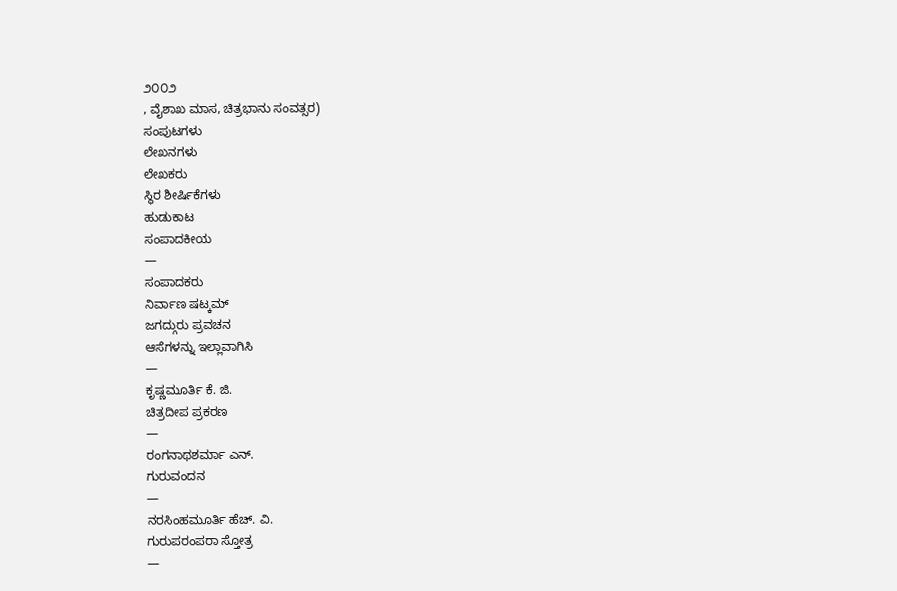೨೦೦೨
, ವೈಶಾಖ ಮಾಸ, ಚಿತ್ರಭಾನು ಸಂವತ್ಸರ)
ಸಂಪುಟಗಳು
ಲೇಖನಗಳು
ಲೇಖಕರು
ಸ್ಥಿರ ಶೀರ್ಷಿಕೆಗಳು
ಹುಡುಕಾಟ
ಸಂಪಾದಕೀಯ
—
ಸಂಪಾದಕರು
ನಿರ್ವಾಣ ಷಟ್ಕಮ್
ಜಗದ್ಗುರು ಪ್ರವಚನ
ಆಸೆಗಳನ್ನು ಇಲ್ಲಾವಾಗಿಸಿ
—
ಕೃಷ್ಣಮೂರ್ತಿ ಕೆ. ಜಿ.
ಚಿತ್ರದೀಪ ಪ್ರಕರಣ
—
ರಂಗನಾಥಶರ್ಮಾ ಎನ್.
ಗುರುವಂದನ
—
ನರಸಿಂಹಮೂರ್ತಿ ಹೆಚ್. ವಿ.
ಗುರುಪರಂಪರಾ ಸ್ತೋತ್ರ
—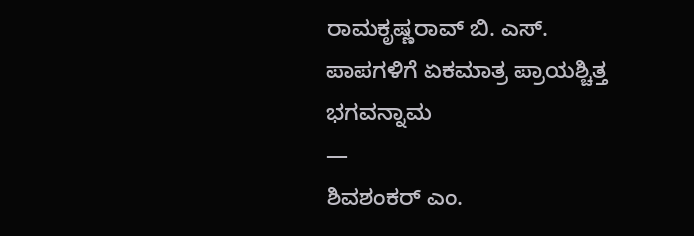ರಾಮಕೃಷ್ಣರಾವ್ ಬಿ. ಎಸ್.
ಪಾಪಗಳಿಗೆ ಏಕಮಾತ್ರ ಪ್ರಾಯಶ್ಚಿತ್ತ ಭಗವನ್ನಾಮ
—
ಶಿವಶಂಕರ್ ಎಂ.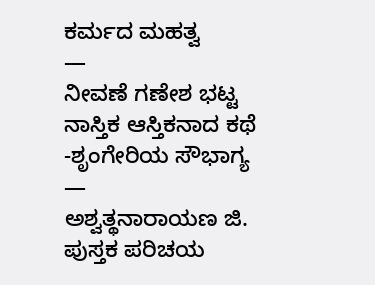ಕರ್ಮದ ಮಹತ್ವ
—
ನೀವಣೆ ಗಣೇಶ ಭಟ್ಟ
ನಾಸ್ತಿಕ ಆಸ್ತಿಕನಾದ ಕಥೆ -ಶೃಂಗೇರಿಯ ಸೌಭಾಗ್ಯ
—
ಅಶ್ವತ್ಥನಾರಾಯಣ ಜಿ.
ಪುಸ್ತಕ ಪರಿಚಯ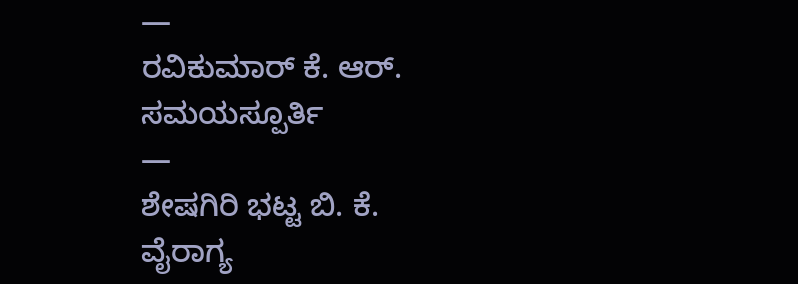—
ರವಿಕುಮಾರ್ ಕೆ. ಆರ್.
ಸಮಯಸ್ಪೂರ್ತಿ
—
ಶೇಷಗಿರಿ ಭಟ್ಟ ಬಿ. ಕೆ.
ವೈರಾಗ್ಯ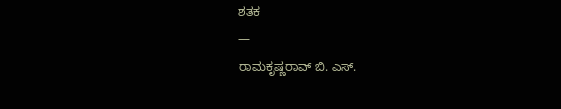ಶತಕ
—
ರಾಮಕೃಷ್ಣರಾವ್ ಬಿ. ಎಸ್.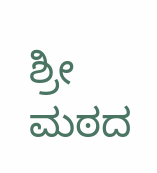ಶ್ರೀ ಮಠದ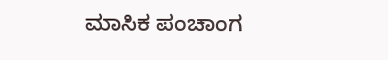ಮಾಸಿಕ ಪಂಚಾಂಗ